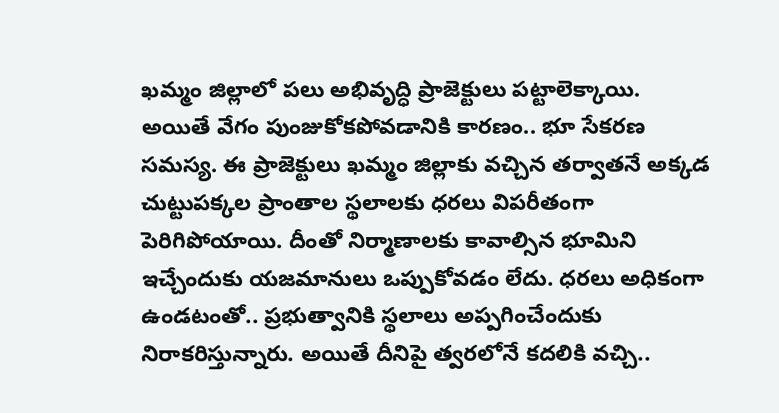ఖమ్మం జిల్లాలో పలు అభివృద్ధి ప్రాజెక్టులు పట్టాలెక్కాయి. అయితే వేగం పుంజుకోకపోవడానికి కారణం.. భూ సేకరణ సమస్య. ఈ ప్రాజెక్టులు ఖమ్మం జిల్లాకు వచ్చిన తర్వాతనే అక్కడ చుట్టుపక్కల ప్రాంతాల స్థలాలకు ధరలు విపరీతంగా పెరిగిపోయాయి. దీంతో నిర్మాణాలకు కావాల్సిన భూమిని ఇచ్చేందుకు యజమానులు ఒప్పుకోవడం లేదు. ధరలు అధికంగా ఉండటంతో.. ప్రభుత్వానికి స్థలాలు అప్పగించేందుకు నిరాకరిస్తున్నారు. అయితే దీనిపై త్వరలోనే కదలికి వచ్చి..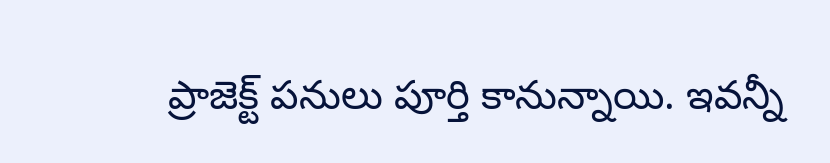ప్రాజెక్ట్ పనులు పూర్తి కానున్నాయి. ఇవన్నీ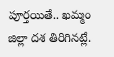పూర్తయితే.. ఖమ్మం జిల్లా దశ తిరిగినట్లే.